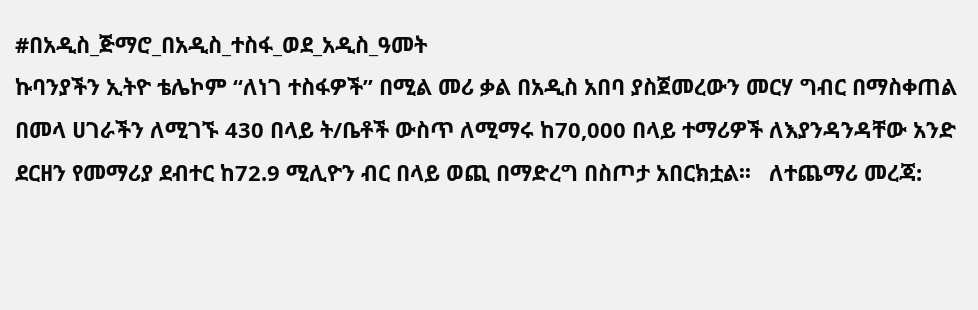#በአዲስ_ጅማሮ_በአዲስ_ተስፋ_ወደ_አዲስ_ዓመት
ኩባንያችን ኢትዮ ቴሌኮም “ለነገ ተስፋዎች” በሚል መሪ ቃል በአዲስ አበባ ያስጀመረውን መርሃ ግብር በማስቀጠል በመላ ሀገራችን ለሚገኙ 430 በላይ ት/ቤቶች ውስጥ ለሚማሩ ከ70,000 በላይ ተማሪዎች ለእያንዳንዳቸው አንድ ደርዘን የመማሪያ ደብተር ከ72.9 ሚሊዮን ብር በላይ ወጪ በማድረግ በስጦታ አበርክቷል፡፡   ለተጨማሪ መረጃ: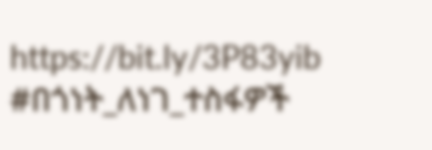https://bit.ly/3P83yib   #በጎነት_ለነገ_ተስፋዎች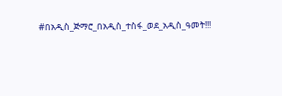#በአዲስ_ጅማሮ_በአዲስ_ተስፋ_ወደ_አዲስ_ዓመት!!!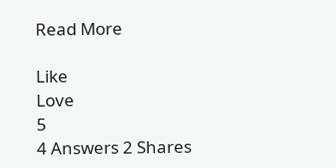Read More

Like
Love
5
4 Answers 2 Shares